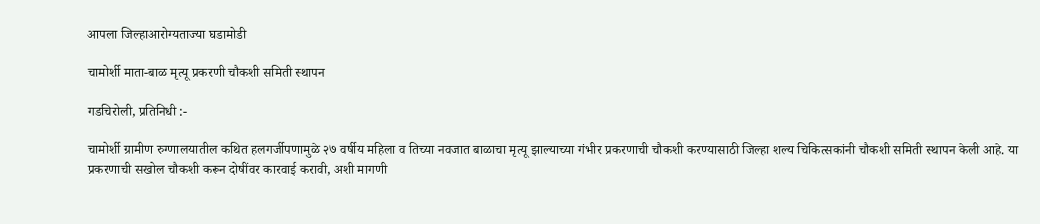आपला जिल्हाआरोग्यताज्या घडामोडी

चामोर्शी माता-बाळ मृत्यू प्रकरणी चौकशी समिती स्थापन

गडचिरोली, प्रतिनिधी :-

चामोर्शी ग्रामीण रुग्णालयातील कथित हलगर्जीपणामुळे २७ वर्षीय महिला व तिच्या नवजात बाळाचा मृत्यू झाल्याच्या गंभीर प्रकरणाची चौकशी करण्यासाठी जिल्हा शल्य चिकित्सकांनी चौकशी समिती स्थापन केली आहे. या प्रकरणाची सखोल चौकशी करून दोषींवर कारवाई करावी, अशी मागणी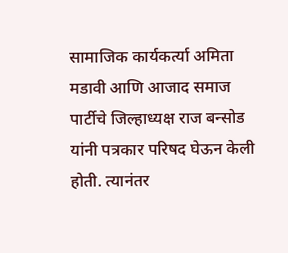सामाजिक कार्यकर्त्या अमिता मडावी आणि आजाद समाज पार्टीचे जिल्हाध्यक्ष राज बन्सोड यांनी पत्रकार परिषद घेऊन केली होती. त्यानंतर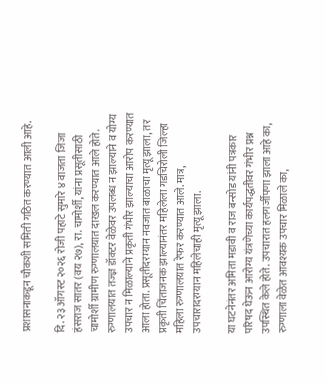प्रशासनाकडून चौकशी समिती गठित करण्यात आली आहे.

दि. २३ ऑगस्ट २०२६ रोजी पहाटे सुमारे ४ वाजता जिजा हंसराज सातर (वय २७), रा. चामोर्शी, यांना प्रसूतीसाठी चामोर्शी ग्रामीण रुग्णालयात दाखल करण्यात आले होते. रुग्णालयात तज्ज्ञ डॉक्टर वेळेवर उपलब्ध न झाल्याने व योग्य उपचार न मिळाल्याने प्रकृती गंभीर झाल्याचा आरोप करण्यात आला होता. प्रसूतीदरम्यान नवजात बाळाचा मृत्यू झाला, तर प्रकृती चिंताजनक झाल्यानंतर महिलेला गडचिरोली जिल्हा महिला रुग्णालयात रेफर करण्यात आले. मात्र, उपचारादरम्यान महिलेचाही मृत्यू झाला.

या घटनेनंतर अमिता मडावी व राज बन्सोड यांनी पत्रकार परिषद घेऊन आरोग्य यंत्रणेच्या कार्यपद्धतीवर गंभीर प्रश्न उपस्थित केले होते. उपचारात हलगर्जीपणा झाला आहे का, रुग्णाला वेळेत आवश्यक उपचार मिळाले का,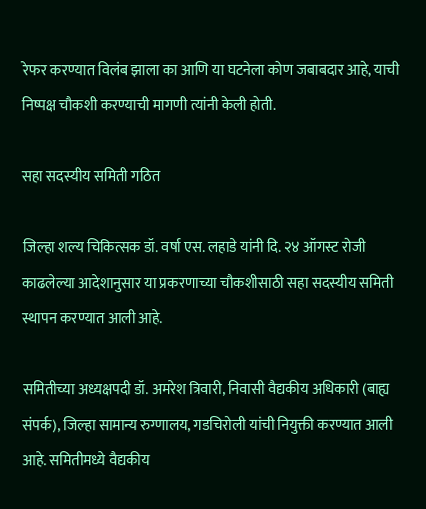रेफर करण्यात विलंब झाला का आणि या घटनेला कोण जबाबदार आहे, याची निष्पक्ष चौकशी करण्याची मागणी त्यांनी केली होती.

सहा सदस्यीय समिती गठित

जिल्हा शल्य चिकित्सक डॉ. वर्षा एस. लहाडे यांनी दि. २४ ऑगस्ट रोजी काढलेल्या आदेशानुसार या प्रकरणाच्या चौकशीसाठी सहा सदस्यीय समिती स्थापन करण्यात आली आहे.

समितीच्या अध्यक्षपदी डॉ. अमरेश त्रिवारी, निवासी वैद्यकीय अधिकारी (बाह्य संपर्क), जिल्हा सामान्य रुग्णालय, गडचिरोली यांची नियुक्ती करण्यात आली आहे. समितीमध्ये वैद्यकीय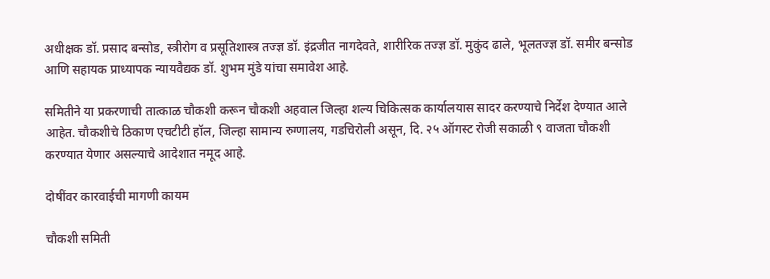अधीक्षक डॉ. प्रसाद बन्सोड, स्त्रीरोग व प्रसूतिशास्त्र तज्ज्ञ डॉ. इंद्रजीत नागदेवते, शारीरिक तज्ज्ञ डॉ. मुकुंद ढाले, भूलतज्ज्ञ डॉ. समीर बन्सोड आणि सहायक प्राध्यापक न्यायवैद्यक डॉ. शुभम मुंडे यांचा समावेश आहे.

समितीने या प्रकरणाची तात्काळ चौकशी करून चौकशी अहवाल जिल्हा शल्य चिकित्सक कार्यालयास सादर करण्याचे निर्देश देण्यात आले आहेत. चौकशीचे ठिकाण एचटीटी हॉल, जिल्हा सामान्य रुग्णालय, गडचिरोली असून, दि. २५ ऑगस्ट रोजी सकाळी ९ वाजता चौकशी करण्यात येणार असल्याचे आदेशात नमूद आहे.

दोषींवर कारवाईची मागणी कायम

चौकशी समिती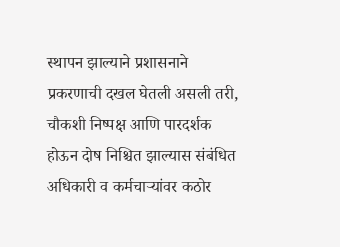स्थापन झाल्याने प्रशासनाने प्रकरणाची दखल घेतली असली तरी, चौकशी निष्पक्ष आणि पारदर्शक होऊन दोष निश्चित झाल्यास संबंधित अधिकारी व कर्मचाऱ्यांवर कठोर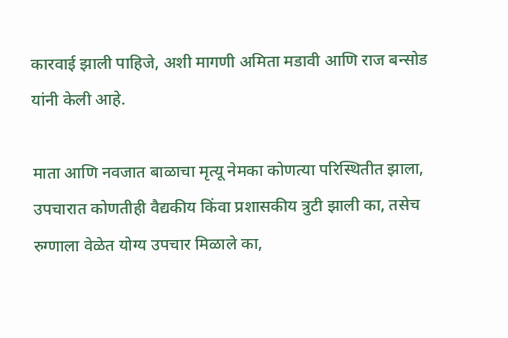कारवाई झाली पाहिजे, अशी मागणी अमिता मडावी आणि राज बन्सोड यांनी केली आहे.

माता आणि नवजात बाळाचा मृत्यू नेमका कोणत्या परिस्थितीत झाला, उपचारात कोणतीही वैद्यकीय किंवा प्रशासकीय त्रुटी झाली का, तसेच रुग्णाला वेळेत योग्य उपचार मिळाले का,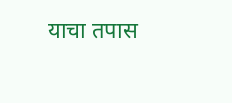याचा तपास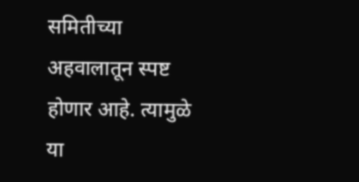समितीच्या अहवालातून स्पष्ट होणार आहे. त्यामुळे या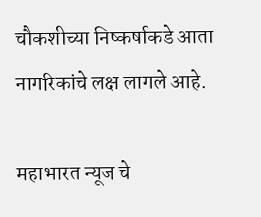चौकशीच्या निष्कर्षाकडे आता नागरिकांचे लक्ष लागले आहे.

महाभारत न्यूज चे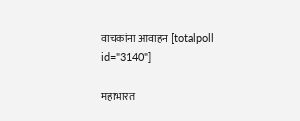वाचकांना आवाहन [totalpoll id="3140"]

महाभारत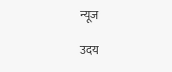न्यूज

उदय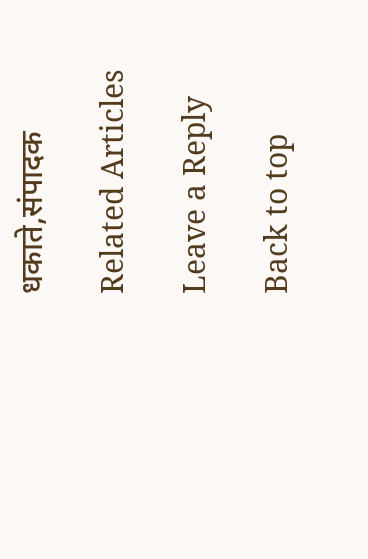धकाते,संपादक

Related Articles

Leave a Reply

Back to top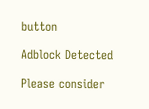button

Adblock Detected

Please consider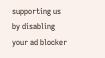supporting us by disabling your ad blocker